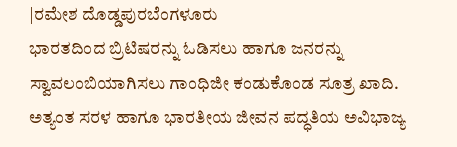|ರಮೇಶ ದೊಡ್ಡಪುರಬೆಂಗಳೂರು
ಭಾರತದಿಂದ ಬ್ರಿಟಿಷರನ್ನು ಓಡಿಸಲು ಹಾಗೂ ಜನರನ್ನು ಸ್ವಾವಲಂಬಿಯಾಗಿಸಲು ಗಾಂಧಿಜೀ ಕಂಡುಕೊಂಡ ಸೂತ್ರ ಖಾದಿ. ಅತ್ಯಂತ ಸರಳ ಹಾಗೂ ಭಾರತೀಯ ಜೀವನ ಪದ್ಧತಿಯ ಅವಿಭಾಜ್ಯ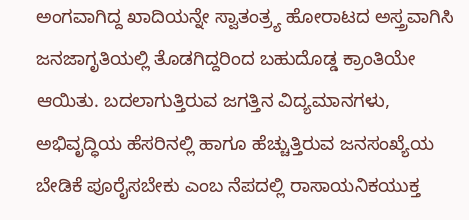ಅಂಗವಾಗಿದ್ದ ಖಾದಿಯನ್ನೇ ಸ್ವಾತಂತ್ರ್ಯ ಹೋರಾಟದ ಅಸ್ತ್ರವಾಗಿಸಿ ಜನಜಾಗೃತಿಯಲ್ಲಿ ತೊಡಗಿದ್ದರಿಂದ ಬಹುದೊಡ್ಡ ಕ್ರಾಂತಿಯೇ ಆಯಿತು. ಬದಲಾಗುತ್ತಿರುವ ಜಗತ್ತಿನ ವಿದ್ಯಮಾನಗಳು, ಅಭಿವೃದ್ಧಿಯ ಹೆಸರಿನಲ್ಲಿ ಹಾಗೂ ಹೆಚ್ಚುತ್ತಿರುವ ಜನಸಂಖ್ಯೆಯ ಬೇಡಿಕೆ ಪೂರೈಸಬೇಕು ಎಂಬ ನೆಪದಲ್ಲಿ ರಾಸಾಯನಿಕಯುಕ್ತ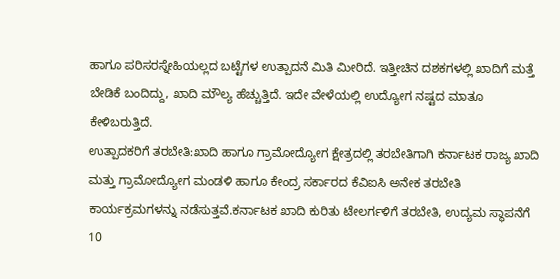ಹಾಗೂ ಪರಿಸರಸ್ನೇಹಿಯಲ್ಲದ ಬಟ್ಟೆಗಳ ಉತ್ಪಾದನೆ ಮಿತಿ ಮೀರಿದೆ. ಇತ್ತೀಚಿನ ದಶಕಗಳಲ್ಲಿ ಖಾದಿಗೆ ಮತ್ತೆ ಬೇಡಿಕೆ ಬಂದಿದ್ದು, ಖಾದಿ ಮೌಲ್ಯ ಹೆಚ್ಚುತ್ತಿದೆ. ಇದೇ ವೇಳೆಯಲ್ಲಿ ಉದ್ಯೋಗ ನಷ್ಟದ ಮಾತೂ ಕೇಳಿಬರುತ್ತಿದೆ.
ಉತ್ಪಾದಕರಿಗೆ ತರಬೇತಿ:ಖಾದಿ ಹಾಗೂ ಗ್ರಾಮೋದ್ಯೋಗ ಕ್ಷೇತ್ರದಲ್ಲಿ ತರಬೇತಿಗಾಗಿ ಕರ್ನಾಟಕ ರಾಜ್ಯ ಖಾದಿ ಮತ್ತು ಗ್ರಾಮೋದ್ಯೋಗ ಮಂಡಳಿ ಹಾಗೂ ಕೇಂದ್ರ ಸರ್ಕಾರದ ಕೆವಿಐಸಿ ಅನೇಕ ತರಬೇತಿ ಕಾರ್ಯಕ್ರಮಗಳನ್ನು ನಡೆಸುತ್ತವೆ.ಕರ್ನಾಟಕ ಖಾದಿ ಕುರಿತು ಟೇಲರ್ಗಳಿಗೆ ತರಬೇತಿ, ಉದ್ಯಮ ಸ್ಥಾಪನೆಗೆ 10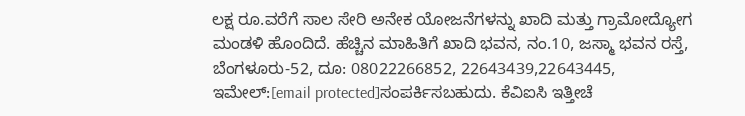ಲಕ್ಷ ರೂ.ವರೆಗೆ ಸಾಲ ಸೇರಿ ಅನೇಕ ಯೋಜನೆಗಳನ್ನು ಖಾದಿ ಮತ್ತು ಗ್ರಾಮೋದ್ಯೋಗ ಮಂಡಳಿ ಹೊಂದಿದೆ. ಹೆಚ್ಚಿನ ಮಾಹಿತಿಗೆ ಖಾದಿ ಭವನ, ನಂ.10, ಜಸ್ಮಾ ಭವನ ರಸ್ತೆ, ಬೆಂಗಳೂರು-52, ದೂ: 08022266852, 22643439,22643445, ಇಮೇಲ್:[email protected]ಸಂಪರ್ಕಿಸಬಹುದು. ಕೆವಿಐಸಿ ಇತ್ತೀಚೆ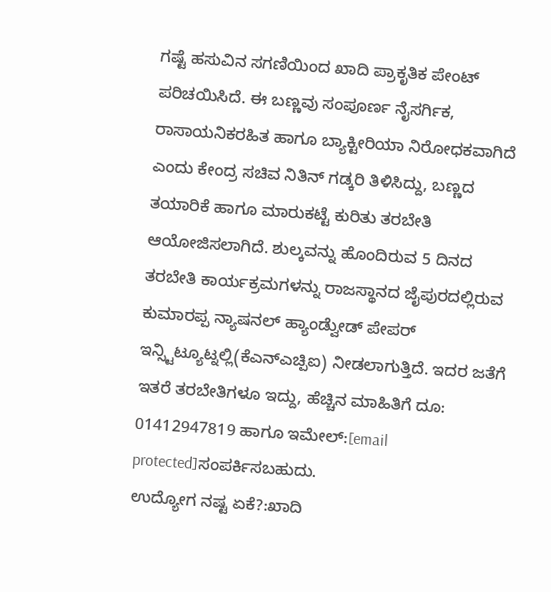ಗಷ್ಟೆ ಹಸುವಿನ ಸಗಣಿಯಿಂದ ಖಾದಿ ಪ್ರಾಕೃತಿಕ ಪೇಂಟ್ ಪರಿಚಯಿಸಿದೆ. ಈ ಬಣ್ಣವು ಸಂಪೂರ್ಣ ನೈಸರ್ಗಿಕ, ರಾಸಾಯನಿಕರಹಿತ ಹಾಗೂ ಬ್ಯಾಕ್ಟೀರಿಯಾ ನಿರೋಧಕವಾಗಿದೆ ಎಂದು ಕೇಂದ್ರ ಸಚಿವ ನಿತಿನ್ ಗಡ್ಕರಿ ತಿಳಿಸಿದ್ದು, ಬಣ್ಣದ ತಯಾರಿಕೆ ಹಾಗೂ ಮಾರುಕಟ್ಟೆ ಕುರಿತು ತರಬೇತಿ ಆಯೋಜಿಸಲಾಗಿದೆ. ಶುಲ್ಕವನ್ನು ಹೊಂದಿರುವ 5 ದಿನದ ತರಬೇತಿ ಕಾರ್ಯಕ್ರಮಗಳನ್ನು ರಾಜಸ್ಥಾನದ ಜೈಪುರದಲ್ಲಿರುವ ಕುಮಾರಪ್ಪ ನ್ಯಾಷನಲ್ ಹ್ಯಾಂಡ್ವೆುೕಡ್ ಪೇಪರ್ ಇನ್ಸ್ಟಿಟ್ಯೂಟ್ನಲ್ಲಿ(ಕೆಎನ್ಎಚ್ಪಿಐ) ನೀಡಲಾಗುತ್ತಿದೆ. ಇದರ ಜತೆಗೆ ಇತರೆ ತರಬೇತಿಗಳೂ ಇದ್ದು, ಹೆಚ್ಚಿನ ಮಾಹಿತಿಗೆ ದೂ: 01412947819 ಹಾಗೂ ಇಮೇಲ್:[email protected]ಸಂಪರ್ಕಿಸಬಹುದು.
ಉದ್ಯೋಗ ನಷ್ಟ ಏಕೆ?:ಖಾದಿ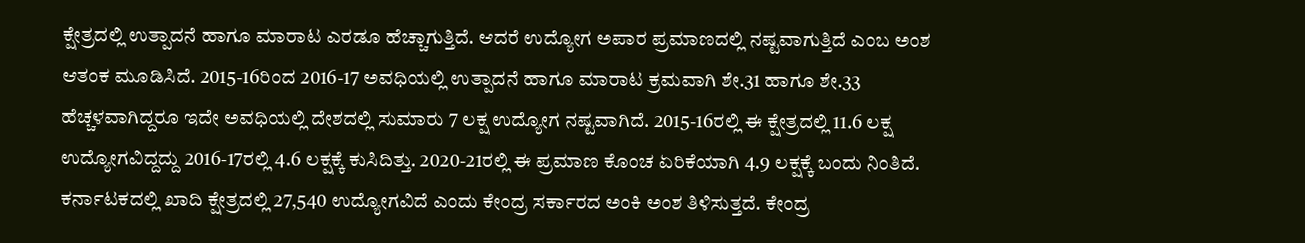ಕ್ಷೇತ್ರದಲ್ಲಿ ಉತ್ಪಾದನೆ ಹಾಗೂ ಮಾರಾಟ ಎರಡೂ ಹೆಚ್ಚಾಗುತ್ತಿದೆ. ಆದರೆ ಉದ್ಯೋಗ ಅಪಾರ ಪ್ರಮಾಣದಲ್ಲಿ ನಷ್ಟವಾಗುತ್ತಿದೆ ಎಂಬ ಅಂಶ ಆತಂಕ ಮೂಡಿಸಿದೆ. 2015-16ರಿಂದ 2016-17 ಅವಧಿಯಲ್ಲಿ ಉತ್ಪಾದನೆ ಹಾಗೂ ಮಾರಾಟ ಕ್ರಮವಾಗಿ ಶೇ.31 ಹಾಗೂ ಶೇ.33 ಹೆಚ್ಚಳವಾಗಿದ್ದರೂ ಇದೇ ಅವಧಿಯಲ್ಲಿ ದೇಶದಲ್ಲಿ ಸುಮಾರು 7 ಲಕ್ಷ ಉದ್ಯೋಗ ನಷ್ಟವಾಗಿದೆ. 2015-16ರಲ್ಲಿ ಈ ಕ್ಷೇತ್ರದಲ್ಲಿ 11.6 ಲಕ್ಷ ಉದ್ಯೋಗವಿದ್ದದ್ದು 2016-17ರಲ್ಲಿ 4.6 ಲಕ್ಷಕ್ಕೆ ಕುಸಿದಿತ್ತು. 2020-21ರಲ್ಲಿ ಈ ಪ್ರಮಾಣ ಕೊಂಚ ಏರಿಕೆಯಾಗಿ 4.9 ಲಕ್ಷಕ್ಕೆ ಬಂದು ನಿಂತಿದೆ. ಕರ್ನಾಟಕದಲ್ಲಿ ಖಾದಿ ಕ್ಷೇತ್ರದಲ್ಲಿ 27,540 ಉದ್ಯೋಗವಿದೆ ಎಂದು ಕೇಂದ್ರ ಸರ್ಕಾರದ ಅಂಕಿ ಅಂಶ ತಿಳಿಸುತ್ತದೆ. ಕೇಂದ್ರ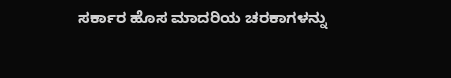ಸರ್ಕಾರ ಹೊಸ ಮಾದರಿಯ ಚರಕಾಗಳನ್ನು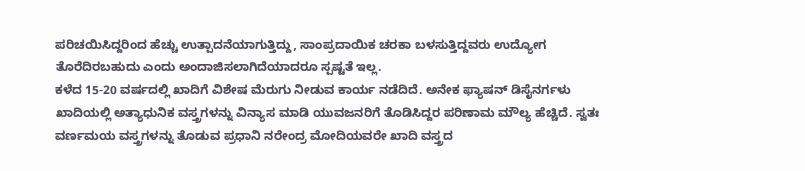ಪರಿಚಯಿಸಿದ್ದರಿಂದ ಹೆಚ್ಚು ಉತ್ಪಾದನೆಯಾಗುತ್ತಿದ್ದು, ಸಾಂಪ್ರದಾಯಿಕ ಚರಕಾ ಬಳಸುತ್ತಿದ್ದವರು ಉದ್ಯೋಗ ತೊರೆದಿರಬಹುದು ಎಂದು ಅಂದಾಜಿಸಲಾಗಿದೆಯಾದರೂ ಸ್ಪಷ್ಟತೆ ಇಲ್ಲ.
ಕಳೆದ 15-20 ವರ್ಷದಲ್ಲಿ ಖಾದಿಗೆ ವಿಶೇಷ ಮೆರುಗು ನೀಡುವ ಕಾರ್ಯ ನಡೆದಿದೆ. ಅನೇಕ ಫ್ಯಾಷನ್ ಡಿಸೈನರ್ಗಳು ಖಾದಿಯಲ್ಲಿ ಅತ್ಯಾಧುನಿಕ ವಸ್ತ್ರಗಳನ್ನು ವಿನ್ಯಾಸ ಮಾಡಿ ಯುವಜನರಿಗೆ ತೊಡಿಸಿದ್ದರ ಪರಿಣಾಮ ಮೌಲ್ಯ ಹೆಚ್ಚಿದೆ. ಸ್ವತಃ ವರ್ಣಮಯ ವಸ್ತ್ರಗಳನ್ನು ತೊಡುವ ಪ್ರಧಾನಿ ನರೇಂದ್ರ ಮೋದಿಯವರೇ ಖಾದಿ ವಸ್ತ್ರದ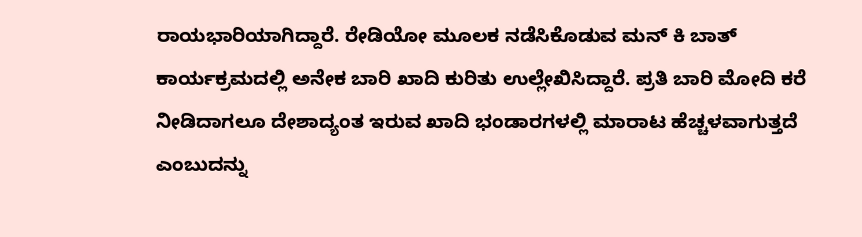ರಾಯಭಾರಿಯಾಗಿದ್ದಾರೆ. ರೇಡಿಯೋ ಮೂಲಕ ನಡೆಸಿಕೊಡುವ ಮನ್ ಕಿ ಬಾತ್ ಕಾರ್ಯಕ್ರಮದಲ್ಲಿ ಅನೇಕ ಬಾರಿ ಖಾದಿ ಕುರಿತು ಉಲ್ಲೇಖಿಸಿದ್ದಾರೆ. ಪ್ರತಿ ಬಾರಿ ಮೋದಿ ಕರೆ ನೀಡಿದಾಗಲೂ ದೇಶಾದ್ಯಂತ ಇರುವ ಖಾದಿ ಭಂಡಾರಗಳಲ್ಲಿ ಮಾರಾಟ ಹೆಚ್ಚಳವಾಗುತ್ತದೆ ಎಂಬುದನ್ನು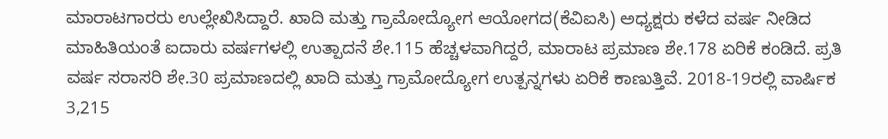ಮಾರಾಟಗಾರರು ಉಲ್ಲೇಖಿಸಿದ್ದಾರೆ. ಖಾದಿ ಮತ್ತು ಗ್ರಾಮೋದ್ಯೋಗ ಆಯೋಗದ(ಕೆವಿಐಸಿ) ಅಧ್ಯಕ್ಷರು ಕಳೆದ ವರ್ಷ ನೀಡಿದ ಮಾಹಿತಿಯಂತೆ ಐದಾರು ವರ್ಷಗಳಲ್ಲಿ ಉತ್ಪಾದನೆ ಶೇ.115 ಹೆಚ್ಚಳವಾಗಿದ್ದರೆ, ಮಾರಾಟ ಪ್ರಮಾಣ ಶೇ.178 ಏರಿಕೆ ಕಂಡಿದೆ. ಪ್ರತಿ ವರ್ಷ ಸರಾಸರಿ ಶೇ.30 ಪ್ರಮಾಣದಲ್ಲಿ ಖಾದಿ ಮತ್ತು ಗ್ರಾಮೋದ್ಯೋಗ ಉತ್ಪನ್ನಗಳು ಏರಿಕೆ ಕಾಣುತ್ತಿವೆ. 2018-19ರಲ್ಲಿ ವಾರ್ಷಿಕ 3,215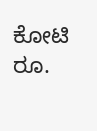ಕೋಟಿ ರೂ.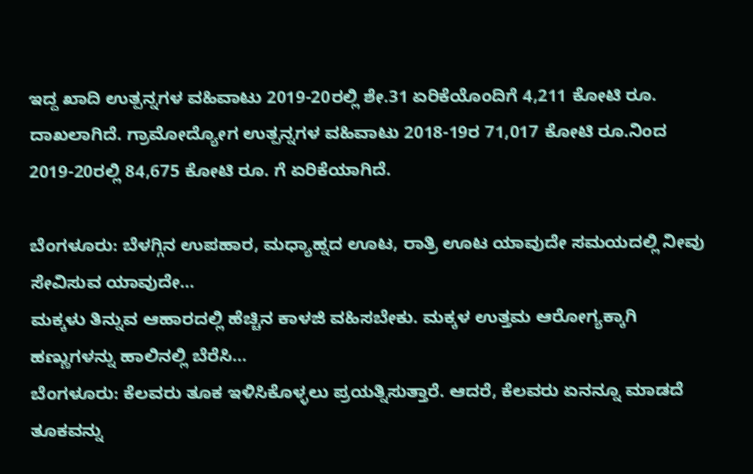ಇದ್ದ ಖಾದಿ ಉತ್ಪನ್ನಗಳ ವಹಿವಾಟು 2019-20ರಲ್ಲಿ ಶೇ.31 ಏರಿಕೆಯೊಂದಿಗೆ 4,211 ಕೋಟಿ ರೂ. ದಾಖಲಾಗಿದೆ. ಗ್ರಾಮೋದ್ಯೋಗ ಉತ್ಪನ್ನಗಳ ವಹಿವಾಟು 2018-19ರ 71,017 ಕೋಟಿ ರೂ.ನಿಂದ 2019-20ರಲ್ಲಿ 84,675 ಕೋಟಿ ರೂ. ಗೆ ಏರಿಕೆಯಾಗಿದೆ.

ಬೆಂಗಳೂರು: ಬೆಳಗ್ಗಿನ ಉಪಹಾರ, ಮಧ್ಯಾಹ್ನದ ಊಟ, ರಾತ್ರಿ ಊಟ ಯಾವುದೇ ಸಮಯದಲ್ಲಿ ನೀವು ಸೇವಿಸುವ ಯಾವುದೇ…
ಮಕ್ಕಳು ತಿನ್ನುವ ಆಹಾರದಲ್ಲಿ ಹೆಚ್ಚಿನ ಕಾಳಜಿ ವಹಿಸಬೇಕು. ಮಕ್ಕಳ ಉತ್ತಮ ಆರೋಗ್ಯಕ್ಕಾಗಿ ಹಣ್ಣುಗಳನ್ನು ಹಾಲಿನಲ್ಲಿ ಬೆರೆಸಿ…
ಬೆಂಗಳೂರು: ಕೆಲವರು ತೂಕ ಇಳಿಸಿಕೊಳ್ಳಲು ಪ್ರಯತ್ನಿಸುತ್ತಾರೆ. ಆದರೆ, ಕೆಲವರು ಏನನ್ನೂ ಮಾಡದೆ ತೂಕವನ್ನು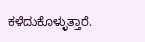ಕಳೆದುಕೊಳ್ಳುತ್ತಾರೆ.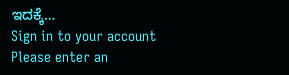ಇದಕ್ಕೆ…
Sign in to your account
Please enter an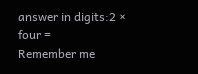answer in digits:2 × four =
Remember me